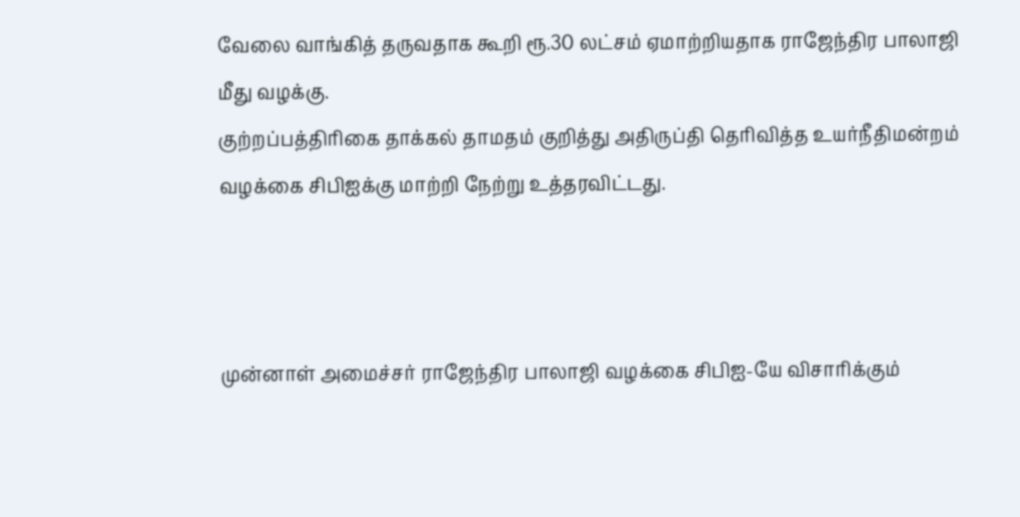வேலை வாங்கித் தருவதாக கூறி ரூ.30 லட்சம் ஏமாற்றியதாக ராஜேந்திர பாலாஜி மீது வழக்கு.
குற்றப்பத்திரிகை தாக்கல் தாமதம் குறித்து அதிருப்தி தெரிவித்த உயர்நீதிமன்றம் வழக்கை சிபிஐக்கு மாற்றி நேற்று உத்தரவிட்டது.



முன்னாள் அமைச்சர் ராஜேந்திர பாலாஜி வழக்கை சிபிஐ-யே விசாரிக்கும்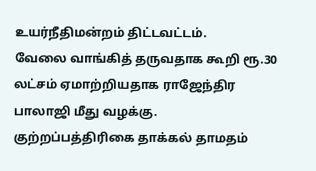உயர்நீதிமன்றம் திட்டவட்டம்.
வேலை வாங்கித் தருவதாக கூறி ரூ.30 லட்சம் ஏமாற்றியதாக ராஜேந்திர பாலாஜி மீது வழக்கு.
குற்றப்பத்திரிகை தாக்கல் தாமதம்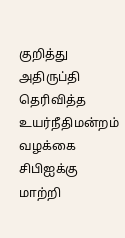குறித்து அதிருப்தி தெரிவித்த உயர்நீதிமன்றம் வழக்கை சிபிஐக்கு மாற்றி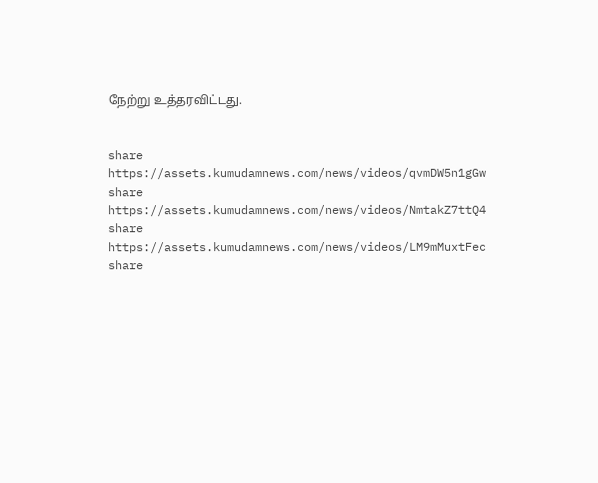நேற்று உத்தரவிட்டது.


share
https://assets.kumudamnews.com/news/videos/qvmDW5n1gGw
share
https://assets.kumudamnews.com/news/videos/NmtakZ7ttQ4
share
https://assets.kumudamnews.com/news/videos/LM9mMuxtFec
share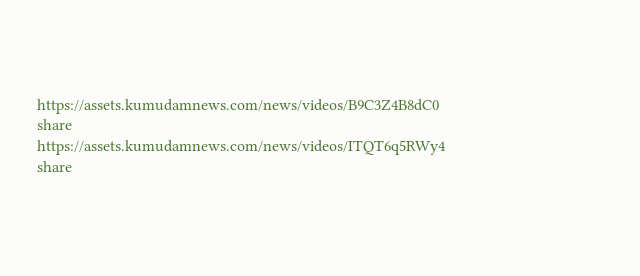https://assets.kumudamnews.com/news/videos/B9C3Z4B8dC0
share
https://assets.kumudamnews.com/news/videos/ITQT6q5RWy4
share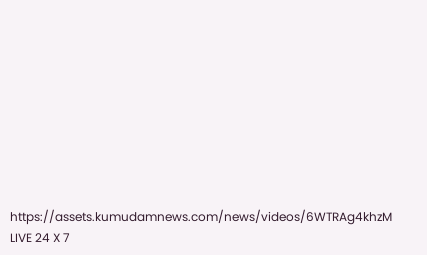https://assets.kumudamnews.com/news/videos/6WTRAg4khzM
LIVE 24 X 7